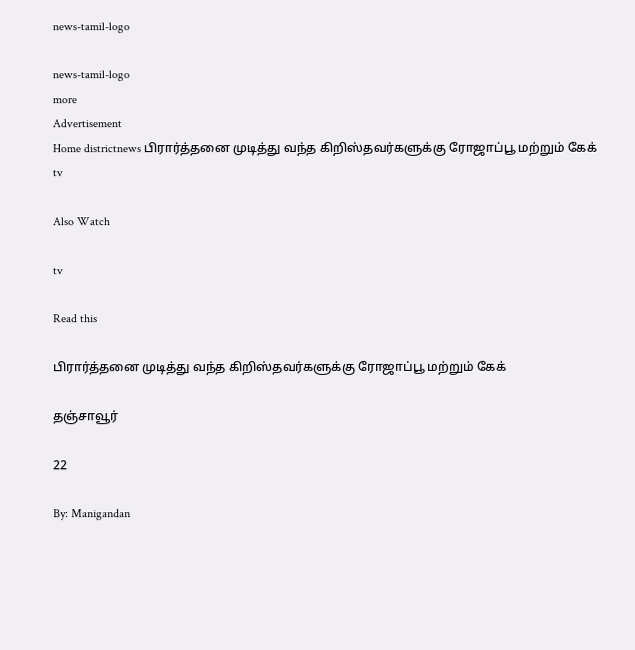news-tamil-logo

news-tamil-logo
more
Advertisement
Home districtnews பிரார்த்தனை முடித்து வந்த கிறிஸ்தவர்களுக்கு ரோஜாப்பூ மற்றும் கேக்
tv

Also Watch

tv

Read this

பிரார்த்தனை முடித்து வந்த கிறிஸ்தவர்களுக்கு ரோஜாப்பூ மற்றும் கேக்

தஞ்சாவூர்

22

By: Manigandan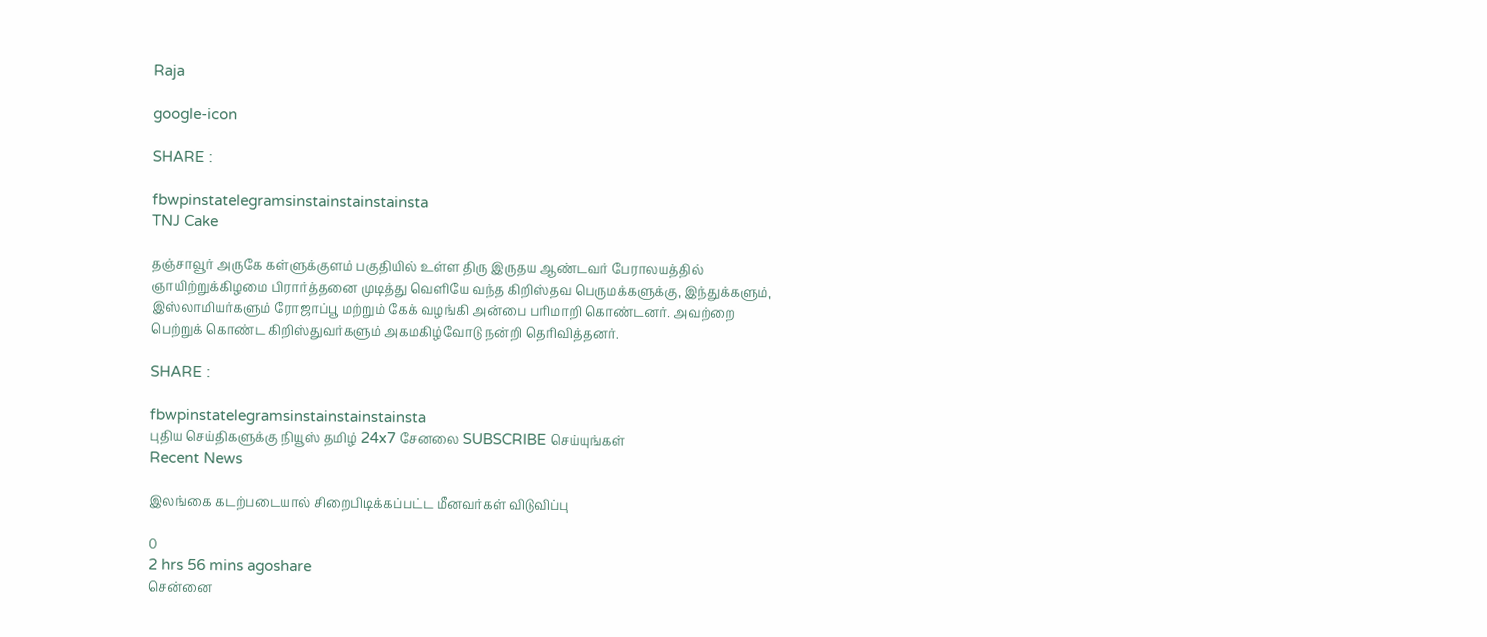Raja

google-icon

SHARE :

fbwpinstatelegramsinstainstainstainsta
TNJ Cake

தஞ்சாவூர் அருகே கள்ளுக்குளம் பகுதியில் உள்ள திரு இருதய ஆண்டவர் பேராலயத்தில் ஞாயிற்றுக்கிழமை பிரார்த்தனை முடித்து வெளியே வந்த கிறிஸ்தவ பெருமக்களுக்கு, இந்துக்களும், இஸ்லாமியர்களும் ரோஜாப்பூ மற்றும் கேக் வழங்கி அன்பை பரிமாறி கொண்டனர். அவற்றை பெற்றுக் கொண்ட கிறிஸ்துவர்களும் அகமகிழ்வோடு நன்றி தெரிவித்தனர்.

SHARE :

fbwpinstatelegramsinstainstainstainsta
புதிய செய்திகளுக்கு நியூஸ் தமிழ் 24x7 சேனலை SUBSCRIBE செய்யுங்கள்
Recent News

இலங்கை கடற்படையால் சிறைபிடிக்கப்பட்ட மீனவர்கள் விடுவிப்பு

0
2 hrs 56 mins agoshare
சென்னை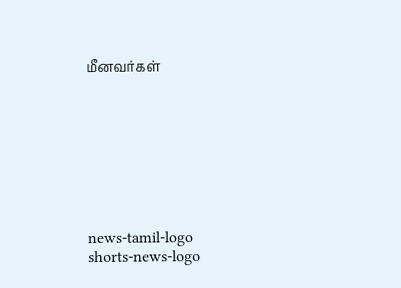மீனவர்கள்








news-tamil-logo
shorts-news-logo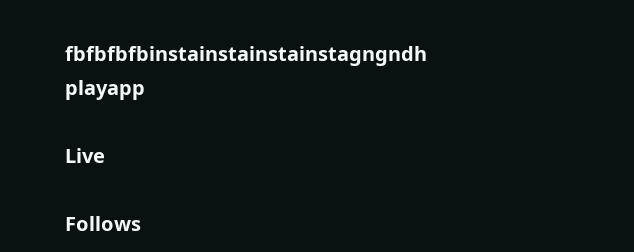fbfbfbfbinstainstainstainstagngndh
playapp

Live

Follows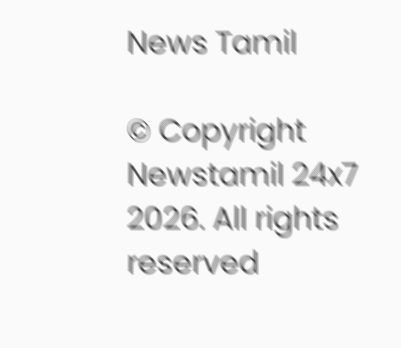News Tamil

© Copyright Newstamil 24x7 2026. All rights reserved